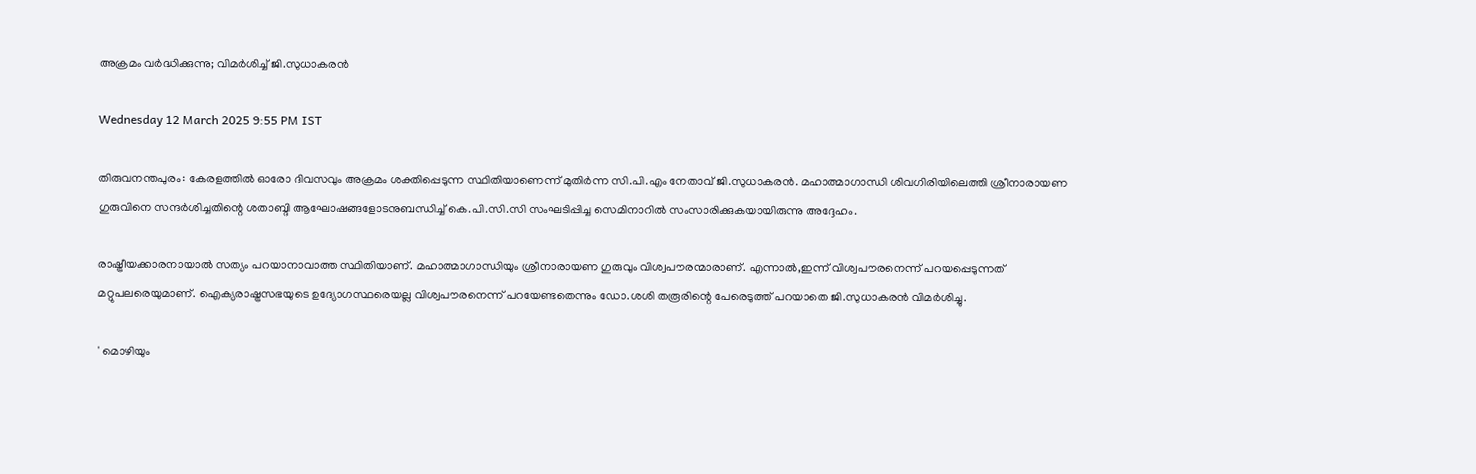അക്രമം വർദ്ധിക്കുന്നു; വിമർശിച്ച് ജി.സുധാകരൻ

Wednesday 12 March 2025 9:55 PM IST

തിരുവനന്തപുരം: കേരളത്തിൽ ഓരോ ദിവസവും അക്രമം ശക്തിപ്പെടുന്ന സ്ഥിതിയാണെന്ന് മുതിർന്ന സി.പി.എം നേതാവ് ജി.സുധാകരൻ. മഹാത്മാഗാന്ധി ശിവഗിരിയിലെത്തി ശ്രീനാരായണ ഗുരുവിനെ സന്ദർശിച്ചതിന്റെ ശതാബ്ദി ആഘോഷങ്ങളോടനുബന്ധിച്ച് കെ.പി.സി.സി സംഘടിപ്പിച്ച സെമിനാറിൽ സംസാരിക്കുകയായിരുന്നു അദ്ദേഹം.

രാഷ്ട്രീയക്കാരനായാൽ സത്യം പറയാനാവാത്ത സ്ഥിതിയാണ്. മഹാത്മാഗാന്ധിയും ശ്രീനാരായണ ഗുരുവും വിശ്വപൗരന്മാരാണ്. എന്നാൽ,ഇന്ന് വിശ്വപൗരനെന്ന് പറയപ്പെടുന്നത് മറ്റുപലരെയുമാണ്. ഐക്യരാഷ്ട്രസഭയുടെ ഉദ്യോഗസ്ഥരെയല്ല വിശ്വപൗരനെന്ന് പറയേണ്ടതെന്നും ഡോ.ശശി തരൂരിന്റെ പേരെടുത്ത് പറയാതെ ജി.സുധാകരൻ വിമർശിച്ചു.

' മൊഴിയും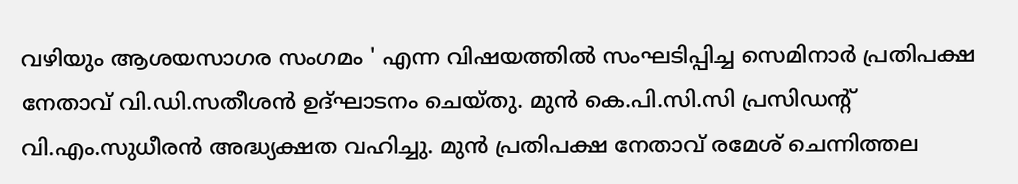വഴിയും ആശയസാഗര സംഗമം ' എന്ന വിഷയത്തിൽ സംഘടിപ്പിച്ച സെമിനാർ പ്രതിപക്ഷ നേതാവ് വി.ഡി.സതീശൻ ഉദ്ഘാടനം ചെയ്തു. മുൻ കെ.പി.സി.സി പ്രസിഡന്റ് വി.എം.സുധീരൻ അദ്ധ്യക്ഷത വഹിച്ചു. മുൻ പ്രതിപക്ഷ നേതാവ് രമേശ് ചെന്നിത്തല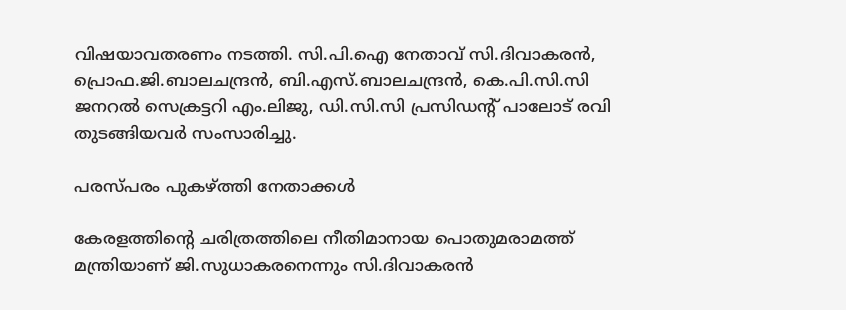വിഷയാവതരണം നടത്തി. സി.പി.ഐ നേതാവ് സി.ദിവാകരൻ, പ്രൊഫ.ജി.ബാലചന്ദ്രൻ, ബി.എസ്.ബാലചന്ദ്രൻ, കെ.പി.സി.സി ജനറൽ സെക്രട്ടറി എം.ലിജു, ഡി.സി.സി പ്രസിഡന്റ് പാലോട് രവി തുടങ്ങിയവ‌ർ സംസാരിച്ചു.

പരസ്‌പരം പുകഴ്‌ത്തി നേതാക്കൾ

കേരളത്തിന്റെ ചരിത്രത്തിലെ നീതിമാനായ പൊതുമരാമത്ത് മന്ത്രിയാണ് ജി.സുധാകരനെന്നും സി.ദിവാകരൻ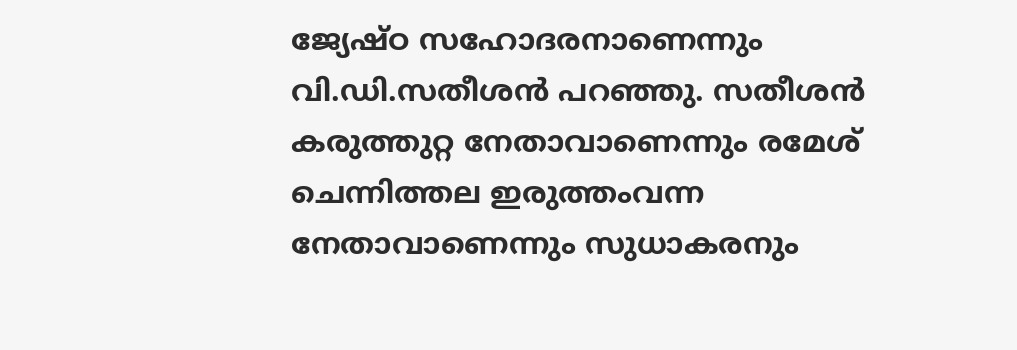ജ്യേഷ്ഠ സഹോദരനാണെന്നും വി.ഡി.സതീശൻ പറഞ്ഞു. സതീശൻ കരുത്തുറ്റ നേതാവാണെന്നും രമേശ് ചെന്നിത്തല ഇരുത്തംവന്ന നേതാവാണെന്നും സുധാകരനും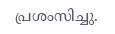പ്രശംസിച്ചു.